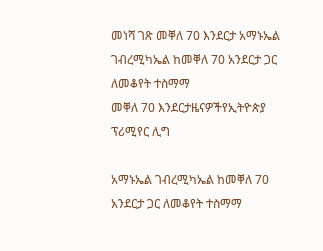መነሻ ገጽ መቐለ 70 እንደርታ አማኑኤል ገብረሚካኤል ከመቐለ 70 አንደርታ ጋር ለመቆየት ተስማማ
መቐለ 70 እንደርታዜናዎችየኢትዮጵያ ፕሪሚየር ሊግ

አማኑኤል ገብረሚካኤል ከመቐለ 70 አንደርታ ጋር ለመቆየት ተስማማ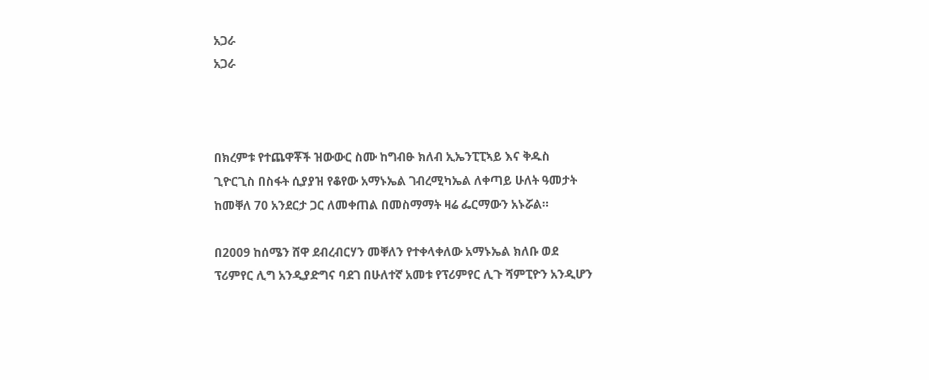አጋራ
አጋራ



በክረምቱ የተጨዋቾች ዝውውር ስሙ ከግብፁ ክለብ ኢኤንፒፒኣይ እና ቅዱስ ጊዮርጊስ በስፋት ሲያያዝ የቆየው አማኑኤል ገብረሚካኤል ለቀጣይ ሁለት ዓመታት ከመቐለ 70 አንደርታ ጋር ለመቀጠል በመስማማት ዛሬ ፌርማውን አኑሯል።

በ2009 ከሰሜን ሸዋ ደብረብርሃን መቐለን የተቀላቀለው አማኑኤል ክለቡ ወደ ፕሪምየር ሊግ አንዲያድግና ባደገ በሁለተኛ አመቱ የፕሪምየር ሊጉ ሻምፒዮን አንዲሆን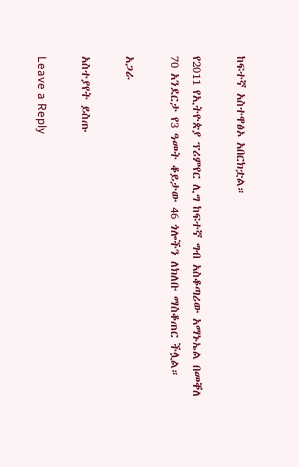ከፍተኛ አስተዋፅኦ አበርክቷል።

የ2011 የኢትዮጵያ ፕሪምየር ሊግ ከፍተኛ ግብ አስቆጣሪው አማኑኤል በመቐለ 70 አንደርታ የ3 ዓመት ቆይታው 46 ጎሎችን ለክለቡ ማስቆጠር ችሏል።

አጋራ

አስተያየት ይስጡ

Leave a Reply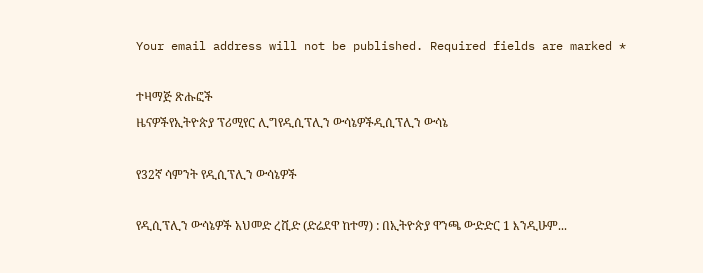Your email address will not be published. Required fields are marked *

ተዛማጅ ጽሑፎች
ዜናዎችየኢትዮጵያ ፕሪሚየር ሊግየዲሲፕሊን ውሳኔዎችዲሲፕሊን ውሳኔ

የ32ኛ ሳምንት የዲሲፕሊን ውሳኔዎች

የዲሲፕሊን ውሳኔዎች አህመድ ረሺድ (ድሬደዋ ከተማ) : በኢትዮጵያ ዋንጫ ውድድር 1 እንዲሁም...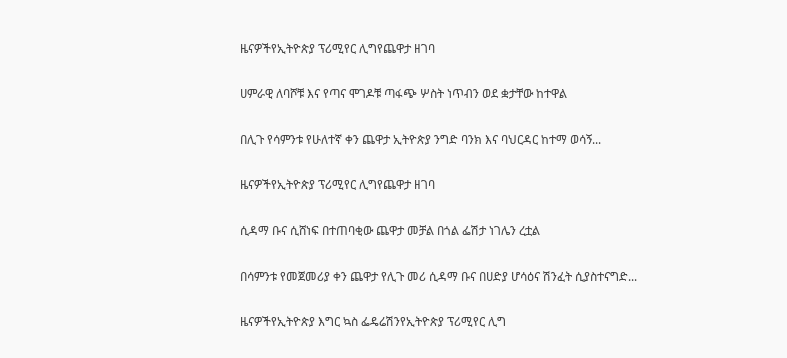ዜናዎችየኢትዮጵያ ፕሪሚየር ሊግየጨዋታ ዘገባ

ሀምራዊ ለባሾቹ እና የጣና ሞገዶቹ ጣፋጭ ሦስት ነጥብን ወደ ቋታቸው ከተዋል

በሊጉ የሳምንቱ የሁለተኛ ቀን ጨዋታ ኢትዮጵያ ንግድ ባንክ እና ባህርዳር ከተማ ወሳኝ...

ዜናዎችየኢትዮጵያ ፕሪሚየር ሊግየጨዋታ ዘገባ

ሲዳማ ቡና ሲሸነፍ በተጠባቂው ጨዋታ መቻል በጎል ፌሽታ ነገሌን ረቷል

በሳምንቱ የመጀመሪያ ቀን ጨዋታ የሊጉ መሪ ሲዳማ ቡና በሀድያ ሆሳዕና ሽንፈት ሲያስተናግድ...

ዜናዎችየኢትዮጵያ እግር ኳስ ፌዴሬሽንየኢትዮጵያ ፕሪሚየር ሊግ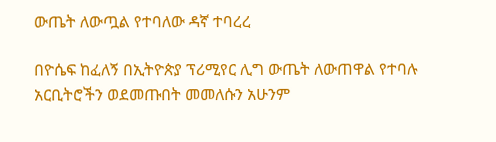ውጤት ለውጧል የተባለው ዳኛ ተባረረ

በዮሴፍ ከፈለኝ በኢትዮጵያ ፕሪሚየር ሊግ ውጤት ለውጠዋል የተባሉ አርቢትሮችን ወደመጡበት መመለሱን አሁንም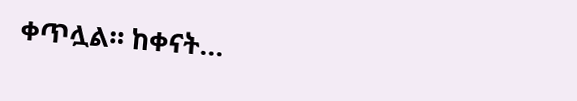ቀጥሏል። ከቀናት...